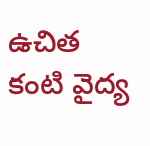ఉచిత కంటి వైద్య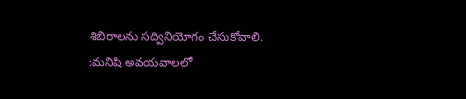శిబిరాలను సద్వినియోగం చేసుకోవాలి.
:మనిషి అవయవాలలో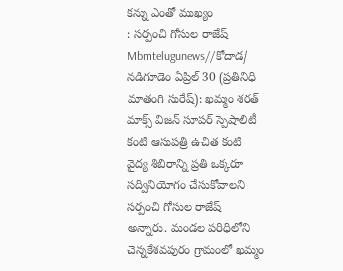కన్ను ఎంతో ముఖ్యం
: సర్పంచి గోసుల రాజేష్
Mbmtelugunews//కోదాడ/ నడిగూడెం ఏప్రిల్ 30 (ప్రతినిధి మాతంగి సురేష్): ఖమ్మం శరత్ మాక్స్ విజన్ సూపర్ స్పెషాలిటీ కంటి ఆసుపత్రి ఉచిత కంటి వైద్య శిబిరాన్ని ప్రతి ఒక్కరూ సద్వినియోగం చేసుకోవాలని సర్పంచి గోసుల రాజేష్ అన్నారు. మండల పరిధిలోని చెన్నకేశవపురం గ్రామంలో ఖమ్మం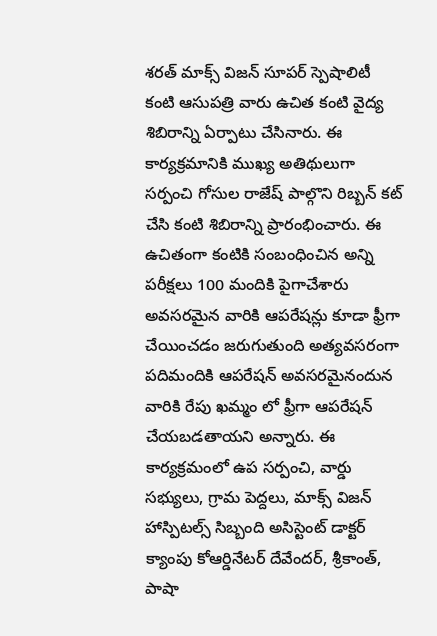శరత్ మాక్స్ విజన్ సూపర్ స్పెషాలిటీ కంటి ఆసుపత్రి వారు ఉచిత కంటి వైద్య శిబిరాన్ని ఏర్పాటు చేసినారు. ఈ కార్యక్రమానికి ముఖ్య అతిథులుగా సర్పంచి గోసుల రాజేష్ పాల్గొని రిబ్బన్ కట్ చేసి కంటి శిబిరాన్ని ప్రారంభించారు. ఈ ఉచితంగా కంటికి సంబంధించిన అన్ని పరీక్షలు 100 మందికి పైగాచేశారు అవసరమైన వారికి ఆపరేషన్లు కూడా ఫ్రీగా చేయించడం జరుగుతుంది అత్యవసరంగా పదిమందికి ఆపరేషన్ అవసరమైనందున వారికి రేపు ఖమ్మం లో ఫ్రీగా ఆపరేషన్ చేయబడతాయని అన్నారు. ఈ కార్యక్రమంలో ఉప సర్పంచి, వార్డు సభ్యులు, గ్రామ పెద్దలు, మాక్స్ విజన్ హాస్పిటల్స్ సిబ్బంది అసిస్టెంట్ డాక్టర్ క్యాంపు కోఆర్డినేటర్ దేవేందర్, శ్రీకాంత్, పాషా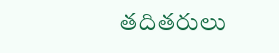తదితరులు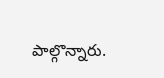పాల్గొన్నారు.